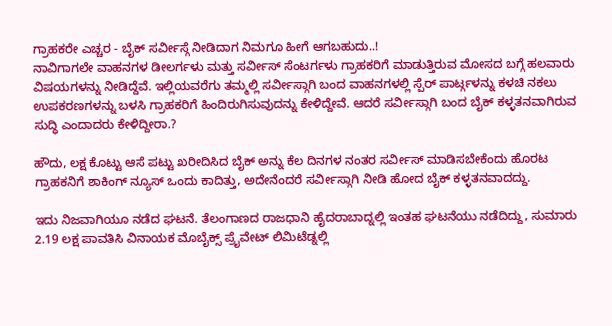ಗ್ರಾಹಕರೇ ಎಚ್ಚರ - ಬೈಕ್ ಸರ್ವೀಸ್ಗೆ ನೀಡಿದಾಗ ನಿಮಗೂ ಹೀಗೆ ಆಗಬಹುದು..!
ನಾವಿಗಾಗಲೇ ವಾಹನಗಳ ಡೀಲರ್ಗಳು ಮತ್ತು ಸರ್ವೀಸ್ ಸೆಂಟರ್ಗಳು ಗ್ರಾಹಕರಿಗೆ ಮಾಡುತ್ತಿರುವ ಮೋಸದ ಬಗ್ಗೆ ಹಲವಾರು ವಿಷಯಗಳನ್ನು ನೀಡಿದ್ದೆವೆ. ಇಲ್ಲಿಯವರೆಗು ತಮ್ಮಲ್ಲಿ ಸರ್ವೀಸ್ಗಾಗಿ ಬಂದ ವಾಹನಗಳಲ್ಲಿ ಸ್ಪೆರ್ ಪಾರ್ಟ್ಗಳನ್ನು ಕಳಚಿ ನಕಲು ಉಪಕರಣಗಳನ್ನು ಬಳಸಿ ಗ್ರಾಹಕರಿಗೆ ಹಿಂದಿರುಗಿಸುವುದನ್ನು ಕೇಳಿದ್ದೇವೆ. ಆದರೆ ಸರ್ವೀಸ್ಗಾಗಿ ಬಂದ ಬೈಕ್ ಕಳ್ಳತನವಾಗಿರುವ ಸುದ್ಧಿ ಎಂದಾದರು ಕೇಳಿದ್ದೀರಾ.?

ಹೌದು, ಲಕ್ಷ ಕೊಟ್ಟು ಆಸೆ ಪಟ್ಟು ಖರೀದಿಸಿದ ಬೈಕ್ ಅನ್ನು ಕೆಲ ದಿನಗಳ ನಂತರ ಸರ್ವೀಸ್ ಮಾಡಿಸಬೇಕೆಂದು ಹೊರಟ ಗ್ರಾಹಕನಿಗೆ ಶಾಕಿಂಗ್ ನ್ಯೂಸ್ ಒಂದು ಕಾದಿತ್ತು, ಅದೇನೆಂದರೆ ಸರ್ವೀಸ್ಗಾಗಿ ನೀಡಿ ಹೋದ ಬೈಕ್ ಕಳ್ಳತನವಾದದ್ದು.

ಇದು ನಿಜವಾಗಿಯೂ ನಡೆದ ಘಟನೆ. ತೆಲಂಗಾಣದ ರಾಜಧಾನಿ ಹೈದರಾಬಾದ್ನಲ್ಲಿ ಇಂತಹ ಘಟನೆಯು ನಡೆದಿದ್ದು, ಸುಮಾರು 2.19 ಲಕ್ಷ ಪಾವತಿಸಿ ವಿನಾಯಕ ಮೊಬೈಕ್ಸ್ ಪ್ರೈವೇಟ್ ಲಿಮಿಟೆಡ್ನಲ್ಲಿ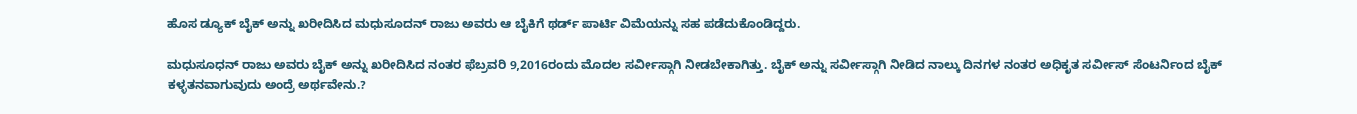ಹೊಸ ಡ್ಯೂಕ್ ಬೈಕ್ ಅನ್ನು ಖರೀದಿಸಿದ ಮಧುಸೂದನ್ ರಾಜು ಅವರು ಆ ಬೈಕಿಗೆ ಥರ್ಡ್ ಪಾರ್ಟಿ ವಿಮೆಯನ್ನು ಸಹ ಪಡೆದುಕೊಂಡಿದ್ದರು.

ಮಧುಸೂಧನ್ ರಾಜು ಅವರು ಬೈಕ್ ಅನ್ನು ಖರೀದಿಸಿದ ನಂತರ ಫೆಬ್ರವರಿ 9,2016ರಂದು ಮೊದಲ ಸರ್ವೀಸ್ಗಾಗಿ ನೀಡಬೇಕಾಗಿತ್ತು. ಬೈಕ್ ಅನ್ನು ಸರ್ವೀಸ್ಗಾಗಿ ನೀಡಿದ ನಾಲ್ಕು ದಿನಗಳ ನಂತರ ಅಧಿಕೃತ ಸರ್ವೀಸ್ ಸೆಂಟರ್ನಿಂದ ಬೈಕ್ ಕಳ್ಳತನವಾಗುವುದು ಅಂದ್ರೆ ಅರ್ಥವೇನು.?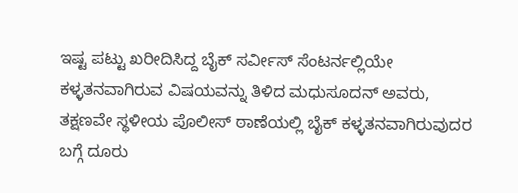ಇಷ್ಟ ಪಟ್ಟು ಖರೀದಿಸಿದ್ದ ಬೈಕ್ ಸರ್ವೀಸ್ ಸೆಂಟರ್ನಲ್ಲಿಯೇ ಕಳ್ಳತನವಾಗಿರುವ ವಿಷಯವನ್ನು ತಿಳಿದ ಮಧುಸೂದನ್ ಅವರು, ತಕ್ಷಣವೇ ಸ್ಥಳೀಯ ಪೊಲೀಸ್ ಠಾಣೆಯಲ್ಲಿ ಬೈಕ್ ಕಳ್ಳತನವಾಗಿರುವುದರ ಬಗ್ಗೆ ದೂರು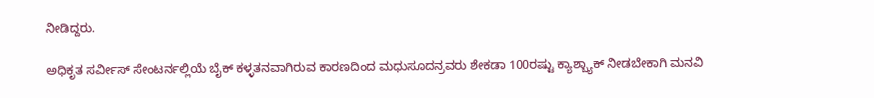ನೀಡಿದ್ದರು.

ಅಧಿಕೃತ ಸರ್ವೀಸ್ ಸೇಂಟರ್ನಲ್ಲಿಯೆ ಬೈಕ್ ಕಳ್ಳತನವಾಗಿರುವ ಕಾರಣದಿಂದ ಮಧುಸೂದನ್ರವರು ಶೇಕಡಾ 100ರಷ್ಟು ಕ್ಯಾಶ್ಬ್ಯಾಕ್ ನೀಡಬೇಕಾಗಿ ಮನವಿ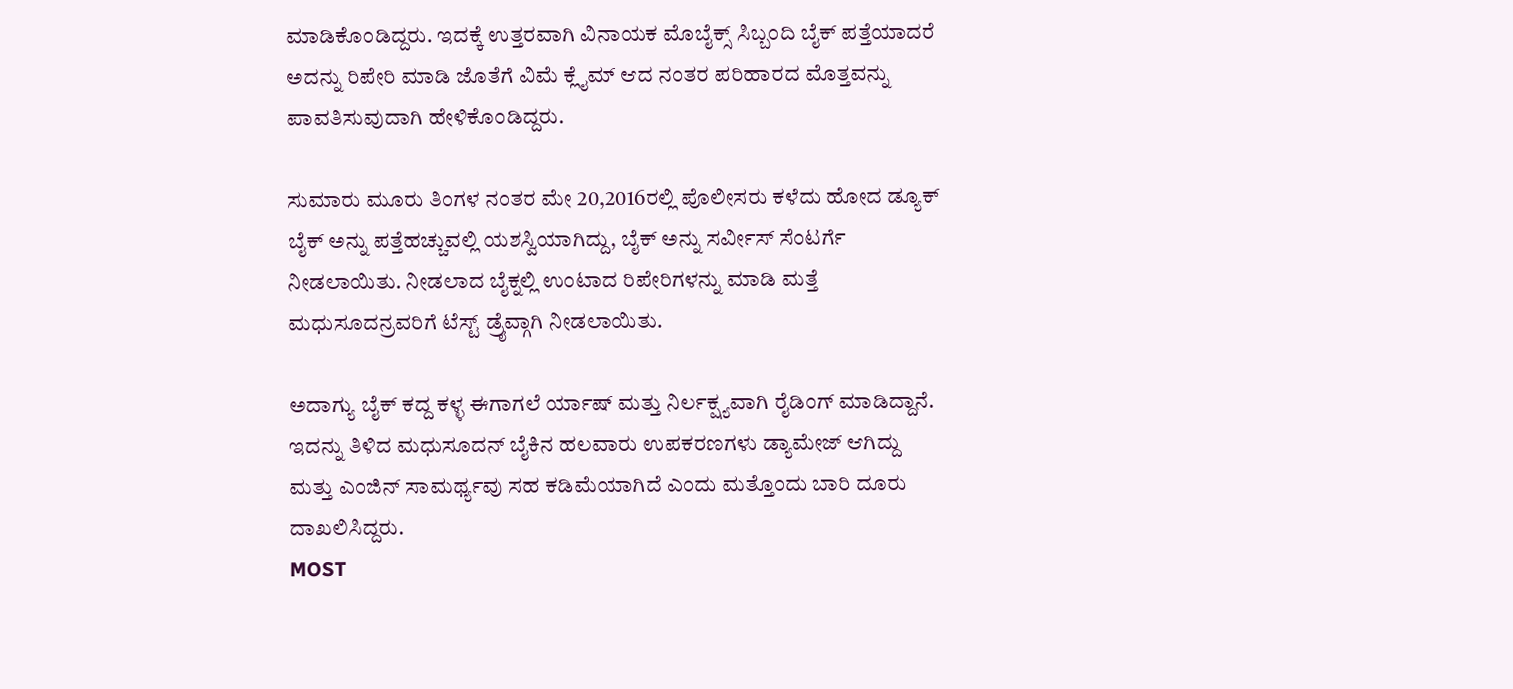ಮಾಡಿಕೊಂಡಿದ್ದರು. ಇದಕ್ಕೆ ಉತ್ತರವಾಗಿ ವಿನಾಯಕ ಮೊಬೈಕ್ಸ್ ಸಿಬ್ಬಂದಿ ಬೈಕ್ ಪತ್ತೆಯಾದರೆ ಅದನ್ನು ರಿಪೇರಿ ಮಾಡಿ ಜೊತೆಗೆ ವಿಮೆ ಕ್ಲೈಮ್ ಆದ ನಂತರ ಪರಿಹಾರದ ಮೊತ್ತವನ್ನು ಪಾವತಿಸುವುದಾಗಿ ಹೇಳಿಕೊಂಡಿದ್ದರು.

ಸುಮಾರು ಮೂರು ತಿಂಗಳ ನಂತರ ಮೇ 20,2016ರಲ್ಲಿ ಪೊಲೀಸರು ಕಳೆದು ಹೋದ ಡ್ಯೂಕ್ ಬೈಕ್ ಅನ್ನು ಪತ್ತೆಹಚ್ಚುವಲ್ಲಿ ಯಶಸ್ವಿಯಾಗಿದ್ದು, ಬೈಕ್ ಅನ್ನು ಸರ್ವೀಸ್ ಸೆಂಟರ್ಗೆ ನೀಡಲಾಯಿತು. ನೀಡಲಾದ ಬೈಕ್ನಲ್ಲಿ ಉಂಟಾದ ರಿಪೇರಿಗಳನ್ನು ಮಾಡಿ ಮತ್ತೆ ಮಧುಸೂದನ್ರವರಿಗೆ ಟೆಸ್ಟ್ ಡ್ರೈವ್ಗಾಗಿ ನೀಡಲಾಯಿತು.

ಅದಾಗ್ಯು ಬೈಕ್ ಕದ್ದ ಕಳ್ಳ ಈಗಾಗಲೆ ರ್ಯಾಷ್ ಮತ್ತು ನಿರ್ಲಕ್ಷ್ಯವಾಗಿ ರೈಡಿಂಗ್ ಮಾಡಿದ್ದಾನೆ. ಇದನ್ನು ತಿಳಿದ ಮಧುಸೂದನ್ ಬೈಕಿನ ಹಲವಾರು ಉಪಕರಣಗಳು ಡ್ಯಾಮೇಜ್ ಆಗಿದ್ದು ಮತ್ತು ಎಂಜಿನ್ ಸಾಮರ್ಥ್ಯವು ಸಹ ಕಡಿಮೆಯಾಗಿದೆ ಎಂದು ಮತ್ತೊಂದು ಬಾರಿ ದೂರು ದಾಖಲಿಸಿದ್ದರು.
MOST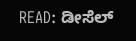READ: ಡೀಸೆಲ್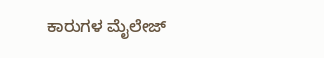ಕಾರುಗಳ ಮೈಲೇಜ್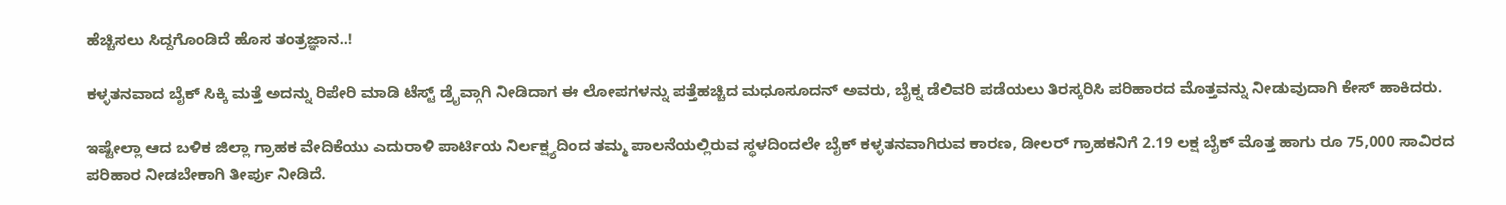ಹೆಚ್ಚಿಸಲು ಸಿದ್ದಗೊಂಡಿದೆ ಹೊಸ ತಂತ್ರಜ್ಞಾನ..!

ಕಳ್ಳತನವಾದ ಬೈಕ್ ಸಿಕ್ಕಿ ಮತ್ತೆ ಅದನ್ನು ರಿಪೇರಿ ಮಾಡಿ ಟೆಸ್ಟ್ ಡ್ರೈವ್ಗಾಗಿ ನೀಡಿದಾಗ ಈ ಲೋಪಗಳನ್ನು ಪತ್ತೆಹಚ್ಚಿದ ಮಧೂಸೂದನ್ ಅವರು, ಬೈಕ್ನ ಡೆಲಿವರಿ ಪಡೆಯಲು ತಿರಸ್ಕರಿಸಿ ಪರಿಹಾರದ ಮೊತ್ತವನ್ನು ನೀಡುವುದಾಗಿ ಕೇಸ್ ಹಾಕಿದರು.

ಇಷ್ಟೇಲ್ಲಾ ಆದ ಬಳಿಕ ಜಿಲ್ಲಾ ಗ್ರಾಹಕ ವೇದಿಕೆಯು ಎದುರಾಳಿ ಪಾರ್ಟಿಯ ನಿರ್ಲಕ್ಷ್ಯದಿಂದ ತಮ್ಮ ಪಾಲನೆಯಲ್ಲಿರುವ ಸ್ಥಳದಿಂದಲೇ ಬೈಕ್ ಕಳ್ಳತನವಾಗಿರುವ ಕಾರಣ, ಡೀಲರ್ ಗ್ರಾಹಕನಿಗೆ 2.19 ಲಕ್ಷ ಬೈಕ್ ಮೊತ್ತ ಹಾಗು ರೂ 75,000 ಸಾವಿರದ ಪರಿಹಾರ ನೀಡಬೇಕಾಗಿ ತೀರ್ಪು ನೀಡಿದೆ.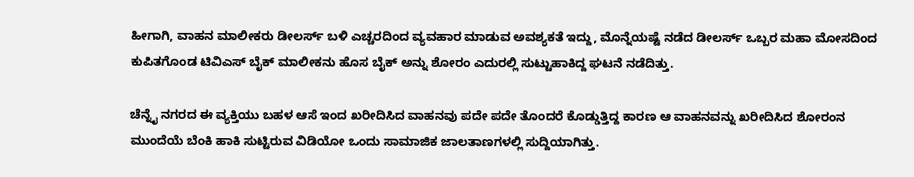ಹೀಗಾಗಿ, ವಾಹನ ಮಾಲೀಕರು ಡೀಲರ್ಸ್ ಬಳಿ ಎಚ್ಚರದಿಂದ ವ್ಯವಹಾರ ಮಾಡುವ ಅವಶ್ಯಕತೆ ಇದ್ದು, ಮೊನ್ನೆಯಷ್ಟೆ ನಡೆದ ಡೀಲರ್ಸ್ ಒಬ್ಬರ ಮಹಾ ಮೋಸದಿಂದ ಕುಪಿತಗೊಂಡ ಟಿವಿಎಸ್ ಬೈಕ್ ಮಾಲೀಕನು ಹೊಸ ಬೈಕ್ ಅನ್ನು ಶೋರಂ ಎದುರಲ್ಲಿ ಸುಟ್ಟುಹಾಕಿದ್ದ ಘಟನೆ ನಡೆದಿತ್ತು.

ಚೆನ್ನೈ ನಗರದ ಈ ವ್ಯಕ್ತಿಯು ಬಹಳ ಆಸೆ ಇಂದ ಖರೀದಿಸಿದ ವಾಹನವು ಪದೇ ಪದೇ ತೊಂದರೆ ಕೊಡ್ಡುತ್ತಿದ್ದ ಕಾರಣ ಆ ವಾಹನವನ್ನು ಖರೀದಿಸಿದ ಶೋರಂನ ಮುಂದೆಯೆ ಬೆಂಕಿ ಹಾಕಿ ಸುಟ್ಟಿರುವ ವಿಡಿಯೋ ಒಂದು ಸಾಮಾಜಿಕ ಜಾಲತಾಣಗಳಲ್ಲಿ ಸುದ್ದಿಯಾಗಿತ್ತು.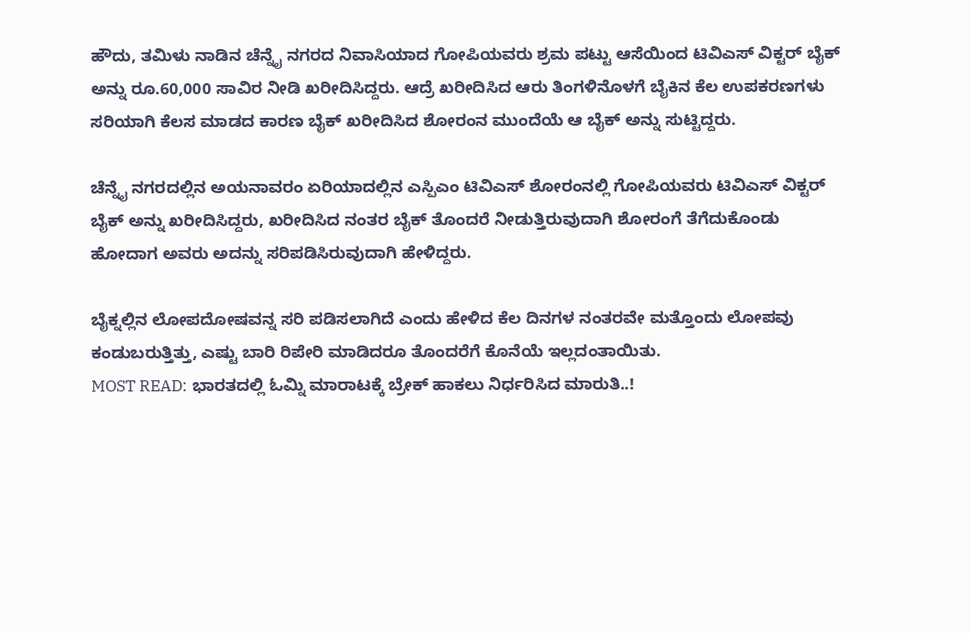ಹೌದು, ತಮಿಳು ನಾಡಿನ ಚೆನ್ನೈ ನಗರದ ನಿವಾಸಿಯಾದ ಗೋಪಿಯವರು ಶ್ರಮ ಪಟ್ಟು ಆಸೆಯಿಂದ ಟಿವಿಎಸ್ ವಿಕ್ಟರ್ ಬೈಕ್ ಅನ್ನು ರೂ.60,000 ಸಾವಿರ ನೀಡಿ ಖರೀದಿಸಿದ್ದರು. ಆದ್ರೆ ಖರೀದಿಸಿದ ಆರು ತಿಂಗಳಿನೊಳಗೆ ಬೈಕಿನ ಕೆಲ ಉಪಕರಣಗಳು ಸರಿಯಾಗಿ ಕೆಲಸ ಮಾಡದ ಕಾರಣ ಬೈಕ್ ಖರೀದಿಸಿದ ಶೋರಂನ ಮುಂದೆಯೆ ಆ ಬೈಕ್ ಅನ್ನು ಸುಟ್ಟಿದ್ದರು.

ಚೆನ್ನೈ ನಗರದಲ್ಲಿನ ಅಯನಾವರಂ ಏರಿಯಾದಲ್ಲಿನ ಎಸ್ಪಿಎಂ ಟಿವಿಎಸ್ ಶೋರಂನಲ್ಲಿ ಗೋಪಿಯವರು ಟಿವಿಎಸ್ ವಿಕ್ಟರ್ ಬೈಕ್ ಅನ್ನು ಖರೀದಿಸಿದ್ದರು, ಖರೀದಿಸಿದ ನಂತರ ಬೈಕ್ ತೊಂದರೆ ನೀಡುತ್ತಿರುವುದಾಗಿ ಶೋರಂಗೆ ತೆಗೆದುಕೊಂಡು ಹೋದಾಗ ಅವರು ಅದನ್ನು ಸರಿಪಡಿಸಿರುವುದಾಗಿ ಹೇಳಿದ್ದರು.

ಬೈಕ್ನಲ್ಲಿನ ಲೋಪದೋಷವನ್ನ ಸರಿ ಪಡಿಸಲಾಗಿದೆ ಎಂದು ಹೇಳಿದ ಕೆಲ ದಿನಗಳ ನಂತರವೇ ಮತ್ತೊಂದು ಲೋಪವು ಕಂಡುಬರುತ್ತಿತ್ತು, ಎಷ್ಟು ಬಾರಿ ರಿಪೇರಿ ಮಾಡಿದರೂ ತೊಂದರೆಗೆ ಕೊನೆಯೆ ಇಲ್ಲದಂತಾಯಿತು.
MOST READ: ಭಾರತದಲ್ಲಿ ಓಮ್ನಿ ಮಾರಾಟಕ್ಕೆ ಬ್ರೇಕ್ ಹಾಕಲು ನಿರ್ಧರಿಸಿದ ಮಾರುತಿ..!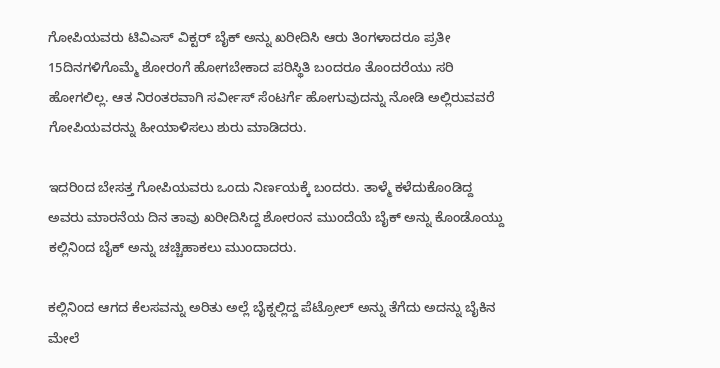ಗೋಪಿಯವರು ಟಿವಿಎಸ್ ವಿಕ್ಟರ್ ಬೈಕ್ ಅನ್ನು ಖರೀದಿಸಿ ಆರು ತಿಂಗಳಾದರೂ ಪ್ರತೀ 15ದಿನಗಳಿಗೊಮ್ಮೆ ಶೋರಂಗೆ ಹೋಗಬೇಕಾದ ಪರಿಸ್ಥಿತಿ ಬಂದರೂ ತೊಂದರೆಯು ಸರಿ ಹೋಗಲಿಲ್ಲ. ಆತ ನಿರಂತರವಾಗಿ ಸರ್ವೀಸ್ ಸೆಂಟರ್ಗೆ ಹೋಗುವುದನ್ನು ನೋಡಿ ಅಲ್ಲಿರುವವರೆ ಗೋಪಿಯವರನ್ನು ಹೀಯಾಳಿಸಲು ಶುರು ಮಾಡಿದರು.

ಇದರಿಂದ ಬೇಸತ್ತ ಗೋಪಿಯವರು ಒಂದು ನಿರ್ಣಯಕ್ಕೆ ಬಂದರು. ತಾಳ್ಮೆ ಕಳೆದುಕೊಂಡಿದ್ದ ಅವರು ಮಾರನೆಯ ದಿನ ತಾವು ಖರೀದಿಸಿದ್ದ ಶೋರಂನ ಮುಂದೆಯೆ ಬೈಕ್ ಅನ್ನು ಕೊಂಡೊಯ್ದು ಕಲ್ಲಿನಿಂದ ಬೈಕ್ ಅನ್ನು ಚಚ್ಚಿಹಾಕಲು ಮುಂದಾದರು.

ಕಲ್ಲಿನಿಂದ ಆಗದ ಕೆಲಸವನ್ನು ಅರಿತು ಅಲ್ಲೆ ಬೈಕ್ನಲ್ಲಿದ್ದ ಪೆಟ್ರೋಲ್ ಅನ್ನು ತೆಗೆದು ಅದನ್ನು ಬೈಕಿನ ಮೇಲೆ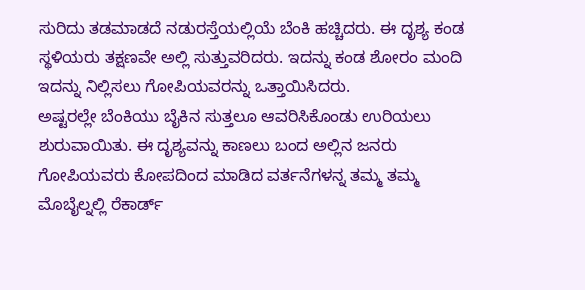ಸುರಿದು ತಡಮಾಡದೆ ನಡುರಸ್ತೆಯಲ್ಲಿಯೆ ಬೆಂಕಿ ಹಚ್ಚಿದರು. ಈ ದೃಶ್ಯ ಕಂಡ ಸ್ಥಳಿಯರು ತಕ್ಷಣವೇ ಅಲ್ಲಿ ಸುತ್ತುವರಿದರು. ಇದನ್ನು ಕಂಡ ಶೋರಂ ಮಂದಿ ಇದನ್ನು ನಿಲ್ಲಿಸಲು ಗೋಪಿಯವರನ್ನು ಒತ್ತಾಯಿಸಿದರು.
ಅಷ್ಟರಲ್ಲೇ ಬೆಂಕಿಯು ಬೈಕಿನ ಸುತ್ತಲೂ ಆವರಿಸಿಕೊಂಡು ಉರಿಯಲು ಶುರುವಾಯಿತು. ಈ ದೃಶ್ಯವನ್ನು ಕಾಣಲು ಬಂದ ಅಲ್ಲಿನ ಜನರು ಗೋಪಿಯವರು ಕೋಪದಿಂದ ಮಾಡಿದ ವರ್ತನೆಗಳನ್ನ ತಮ್ಮ ತಮ್ಮ ಮೊಬೈಲ್ನಲ್ಲಿ ರೆಕಾರ್ಡ್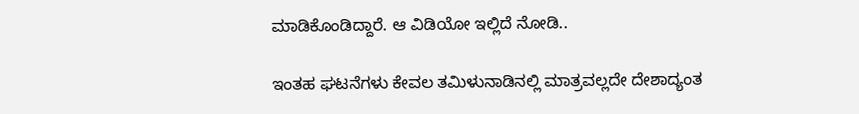ಮಾಡಿಕೊಂಡಿದ್ದಾರೆ. ಆ ವಿಡಿಯೋ ಇಲ್ಲಿದೆ ನೋಡಿ..

ಇಂತಹ ಘಟನೆಗಳು ಕೇವಲ ತಮಿಳುನಾಡಿನಲ್ಲಿ ಮಾತ್ರವಲ್ಲದೇ ದೇಶಾದ್ಯಂತ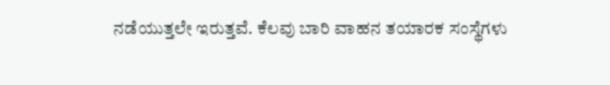ನಡೆಯುತ್ತಲೇ ಇರುತ್ತವೆ. ಕೆಲವು ಬಾರಿ ವಾಹನ ತಯಾರಕ ಸಂಸ್ಥೆಗಳು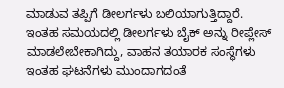ಮಾಡುವ ತಪ್ಪಿಗೆ ಡೀಲರ್ಗಳು ಬಲಿಯಾಗುತ್ತಿದ್ದಾರೆ. ಇಂತಹ ಸಮಯದಲ್ಲಿ ಡೀಲರ್ಗಳು ಬೈಕ್ ಅನ್ನು ರೀಪ್ಲೇಸ್ ಮಾಡಲೇಬೇಕಾಗಿದ್ದು, ವಾಹನ ತಯಾರಕ ಸಂಸ್ಥೆಗಳು ಇಂತಹ ಘಟನೆಗಳು ಮುಂದಾಗದಂತೆ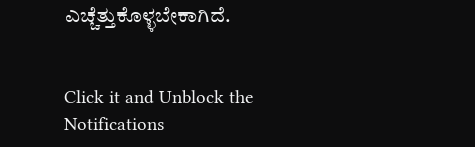ಎಚ್ಚೆತ್ತುಕೊಳ್ಳಬೇಕಾಗಿದೆ.


Click it and Unblock the Notifications